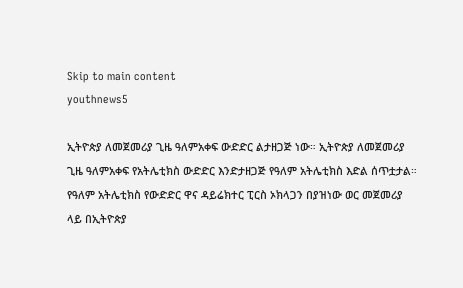Skip to main content
youthnews5

ኢትዮጵያ ለመጀመሪያ ጊዜ ዓለምአቀፍ ውድድር ልታዘጋጅ ነው። ኢትዮጵያ ለመጀመሪያ ጊዜ ዓለምአቀፍ የአትሌቲክስ ውድድር እንድታዘጋጅ የዓለም አትሌቲክስ እድል ሰጥቷታል። የዓለም አትሌቲክስ የውድድር ዋና ዳይሬክተር ፒርስ ኦክላጋን በያዝነው ወር መጀመሪያ ላይ በኢትዮጵያ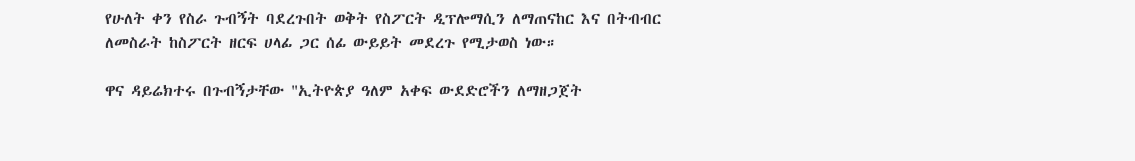የሁለት ቀን የስራ ጉብኝት ባደረጉበት ወቅት የስፖርት ዲፕሎማሲን ለማጠናከር እና በትብብር ለመስራት ከስፖርት ዘርፍ ሀላፊ ጋር ሰፊ ውይይት መደረጉ የሚታወስ ነው።

ዋና ዳይሬክተሩ በጉብኝታቸው "ኢትዮጵያ ዓለም አቀፍ ውደድሮችን ለማዘጋጀት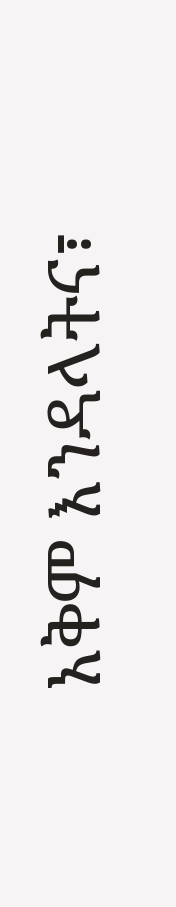አቅም እንዳላትና፣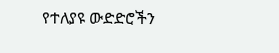የተለያዩ ውድድሮችን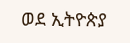ወደ ኢትዮጵያ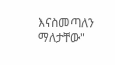እናስመጣለን ማለታቸው"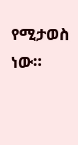የሚታወስ ነው።